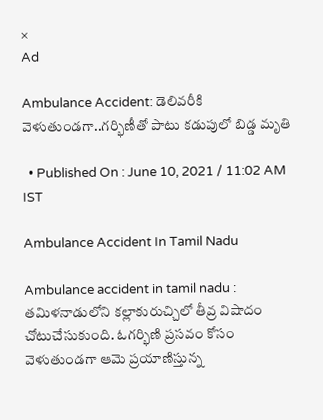×
Ad

Ambulance Accident: డెలివరీకి వెళుతుండగా..గర్భిణీతో పాటు కడుపులో బిడ్డ మృతి

  • Published On : June 10, 2021 / 11:02 AM IST

Ambulance Accident In Tamil Nadu

Ambulance accident in tamil nadu : తమిళనాడులోని కల్లాకురుచ్చిలో తీవ్ర విషాదం చోటుచేసుకుంది. ఓగర్భిణి ప్రసవం కోసం వెళుతుండగా ఆమె ప్రయాణిస్తున్న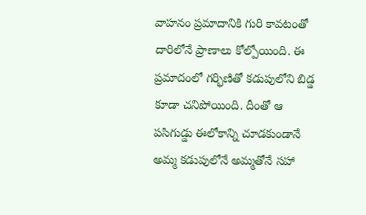వాహనం ప్రమాదానికి గురి కావటంతో దారిలోనే ప్రాణాలు కోల్పోయింది. ఈ ప్రమాదంలో గర్భిణితో కడుపులోని బిడ్డ కూడా చనిపోయింది. దీంతో ఆ పసిగుడ్డు ఈలోకాన్ని చూడకుండానే అమ్మ కడుపులోనే అమ్మతోనే సహా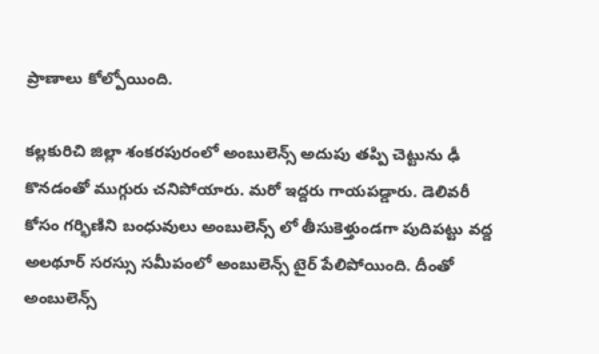ప్రాణాలు కోల్పోయింది.

కల్లకురిచి జిల్లా శంకరపురంలో అంబులెన్స్ అదుపు తప్పి చెట్టును ఢీ కొనడంతో ముగ్గురు చనిపోయారు. మరో ఇద్దరు గాయపడ్డారు. డెలివరీ కోసం గర్భిణిని బంధువులు అంబులెన్స్ లో తీసుకెళ్తుండగా పుదిపట్టు వద్ద అలథూర్ సరస్సు సమీపంలో అంబులెన్స్ టైర్ పేలిపోయింది. దీంతో అంబులెన్స్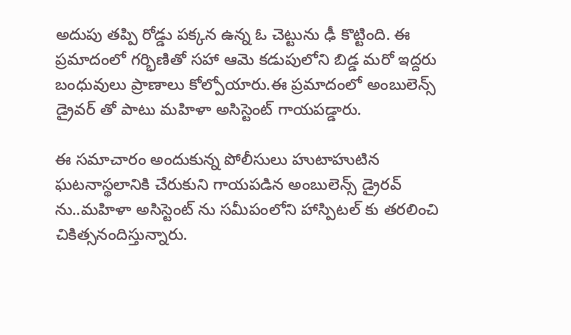అదుపు తప్పి రోడ్డు పక్కన ఉన్న ఓ చెట్టును ఢీ కొట్టింది. ఈ ప్రమాదంలో గర్భిణితో సహా ఆమె కడుపులోని బిడ్డ మరో ఇద్దరు బంధువులు ప్రాణాలు కోల్పోయారు.ఈ ప్రమాదంలో అంబులెన్స్ డ్రైవర్ తో పాటు మహిళా అసిస్టెంట్ గాయపడ్డారు.

ఈ సమాచారం అందుకున్న పోలీసులు హుటాహుటిన ఘటనాస్థలానికి చేరుకుని గాయపడిన అంబులెన్స్ డ్రైరవ్ ను..మహిళా అసిస్టెంట్ ను సమీపంలోని హాస్పిటల్ కు తరలించి చికిత్సనందిస్తున్నారు.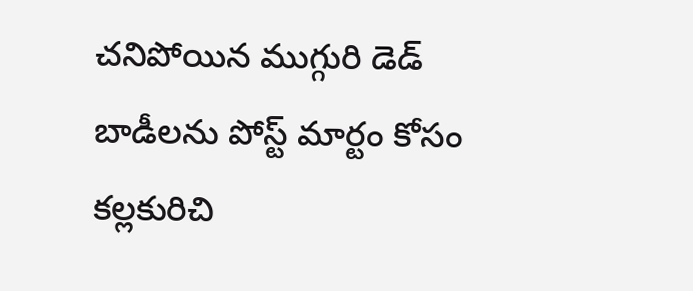చనిపోయిన ముగ్గురి డెడ్ బాడీలను పోస్ట్ మార్టం కోసం కల్లకురిచి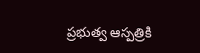ప్రభుత్వ ఆస్పత్రికి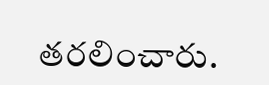తరలించారు.